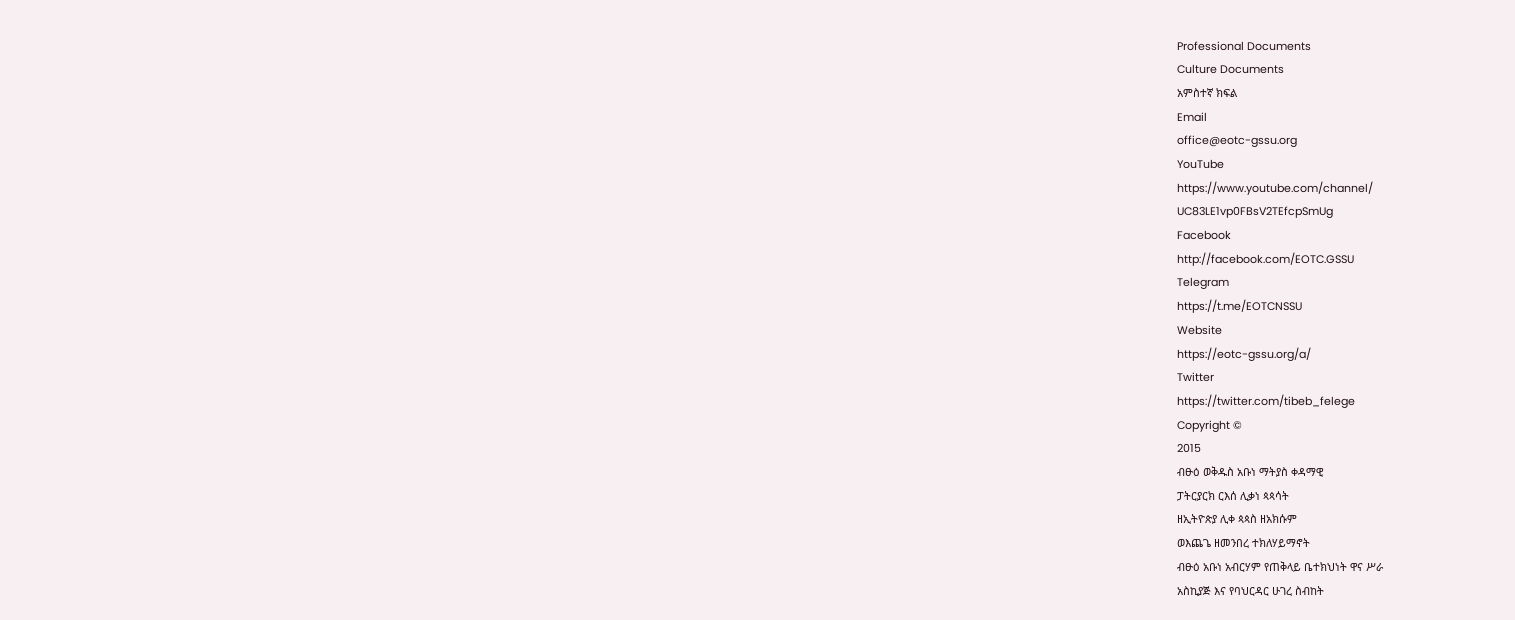Professional Documents
Culture Documents
አምስተኛ ክፍል
Email
office@eotc-gssu.org
YouTube
https://www.youtube.com/channel/
UC83LE1vp0FBsV2TEfcpSmUg
Facebook
http://facebook.com/EOTC.GSSU
Telegram
https://t.me/EOTCNSSU
Website
https://eotc-gssu.org/a/
Twitter
https://twitter.com/tibeb_felege
Copyright ©
2015
ብፁዕ ወቅዱስ አቡነ ማትያስ ቀዳማዊ
ፓትርያርክ ርእሰ ሊቃነ ጳጳሳት
ዘኢትዮጵያ ሊቀ ጳጳስ ዘአክሱም
ወእጨጌ ዘመንበረ ተክለሃይማኖት
ብፁዕ አቡነ አብርሃም የጠቅላይ ቤተክህነት ዋና ሥራ
አስኪያጅ እና የባህርዳር ሁገረ ስብከት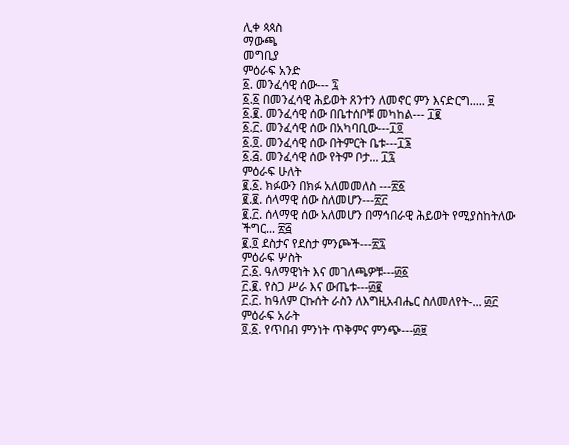ሊቀ ጳጳስ
ማውጫ
መግቢያ
ምዕራፍ አንድ
፩. መንፈሳዊ ሰው--- ፯
፩.፩ በመንፈሳዊ ሕይወት ጸንተን ለመኖር ምን እናድርግ..... ፱
፩.፪. መንፈሳዊ ሰው በቤተሰቦቹ መካከል--- ፲፪
፩.፫. መንፈሳዊ ሰው በአካባቢው---፲፬
፩.፬. መንፈሳዊ ሰው በትምርት ቤቱ---፲፮
፩.፭. መንፈሳዊ ሰው የትም ቦታ... ፲፯
ምዕራፍ ሁለት
፪.፩. ክፉውን በክፉ አለመመለስ ---፳፩
፪.፪. ሰላማዊ ሰው ስለመሆን---፳፫
፪.፫. ሰላማዊ ሰው አለመሆን በማኅበራዊ ሕይወት የሚያስከትለው
ችግር... ፳፭
፪.፬ ደስታና የደስታ ምንጮች---፳፯
ምዕራፍ ሦስት
፫.፩. ዓለማዊነት እና መገለጫዎቹ---፴፩
፫.፪. የስጋ ሥራ እና ውጤቱ---፴፪
፫.፫. ከዓለም ርኩሰት ራስን ለእግዚአብሔር ስለመለየት-... ፴፫
ምዕራፍ አራት
፬.፩. የጥበብ ምንነት ጥቅምና ምንጭ---፴፱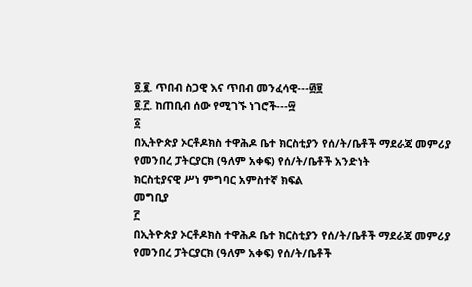፬.፪. ጥበብ ስጋዊ እና ጥበብ መንፈሳዊ---፴፱
፬.፫. ከጠቢብ ሰው የሚገኙ ነገሮች---፵
፩
በኢትዮጵያ ኦርቶዶክስ ተዋሕዶ ቤተ ክርስቲያን የሰ/ት/ቤቶች ማደራጃ መምሪያ
የመንበረ ፓትርያርክ (ዓለም አቀፍ) የሰ/ት/ቤቶች አንድነት
ክርስቲያናዊ ሥነ ምግባር አምስተኛ ክፍል
መግቢያ
፫
በኢትዮጵያ ኦርቶዶክስ ተዋሕዶ ቤተ ክርስቲያን የሰ/ት/ቤቶች ማደራጃ መምሪያ
የመንበረ ፓትርያርክ (ዓለም አቀፍ) የሰ/ት/ቤቶች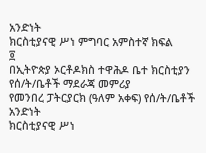አንድነት
ክርስቲያናዊ ሥነ ምግባር አምስተኛ ክፍል
፬
በኢትዮጵያ ኦርቶዶክስ ተዋሕዶ ቤተ ክርስቲያን የሰ/ት/ቤቶች ማደራጃ መምሪያ
የመንበረ ፓትርያርክ (ዓለም አቀፍ) የሰ/ት/ቤቶች አንድነት
ክርስቲያናዊ ሥነ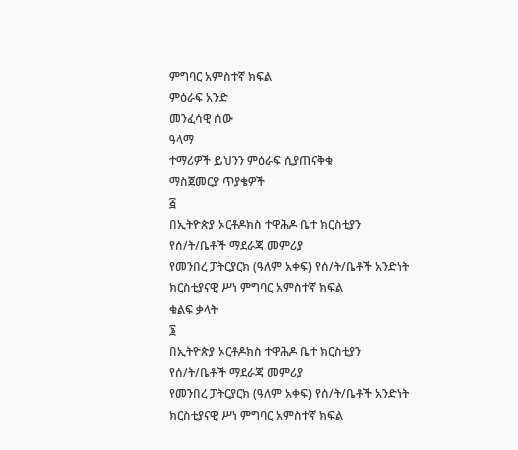ምግባር አምስተኛ ክፍል
ምዕራፍ አንድ
መንፈሳዊ ሰው
ዓላማ
ተማሪዎች ይህንን ምዕራፍ ሲያጠናቅቁ
ማስጀመርያ ጥያቄዎች
፭
በኢትዮጵያ ኦርቶዶክስ ተዋሕዶ ቤተ ክርስቲያን የሰ/ት/ቤቶች ማደራጃ መምሪያ
የመንበረ ፓትርያርክ (ዓለም አቀፍ) የሰ/ት/ቤቶች አንድነት
ክርስቲያናዊ ሥነ ምግባር አምስተኛ ክፍል
ቁልፍ ቃላት
፮
በኢትዮጵያ ኦርቶዶክስ ተዋሕዶ ቤተ ክርስቲያን የሰ/ት/ቤቶች ማደራጃ መምሪያ
የመንበረ ፓትርያርክ (ዓለም አቀፍ) የሰ/ት/ቤቶች አንድነት
ክርስቲያናዊ ሥነ ምግባር አምስተኛ ክፍል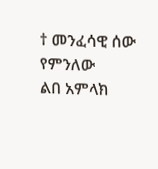† መንፈሳዊ ሰው የምንለው
ልበ አምላክ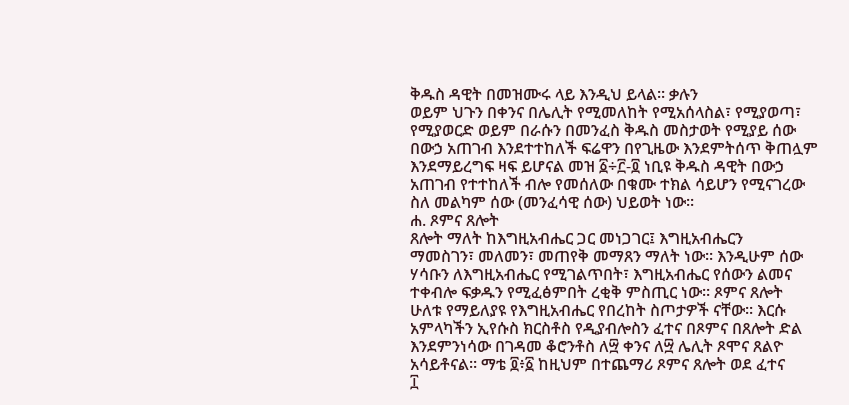ቅዱስ ዳዊት በመዝሙሩ ላይ እንዲህ ይላል፡፡ ቃሉን
ወይም ህጉን በቀንና በሌሊት የሚመለከት የሚአሰላስል፣ የሚያወጣ፣
የሚያወርድ ወይም በራሱን በመንፈስ ቅዱስ መስታወት የሚያይ ሰው
በውኃ አጠገብ እንደተተከለች ፍሬዋን በየጊዜው እንደምትሰጥ ቅጠሏም
እንደማይረግፍ ዛፍ ይሆናል መዝ ፩÷፫-፬ ነቢዩ ቅዱስ ዳዊት በውኃ
አጠገብ የተተከለች ብሎ የመሰለው በቁሙ ተክል ሳይሆን የሚናገረው
ስለ መልካም ሰው (መንፈሳዊ ሰው) ህይወት ነው፡፡
ሐ. ጾምና ጸሎት
ጸሎት ማለት ከእግዚአብሔር ጋር መነጋገር፤ እግዚአብሔርን
ማመስገን፣ መለመን፣ መጠየቅ መማጸን ማለት ነው። እንዲሁም ሰው
ሃሳቡን ለእግዚአብሔር የሚገልጥበት፣ እግዚአብሔር የሰውን ልመና
ተቀብሎ ፍቃዱን የሚፈፅምበት ረቂቅ ምስጢር ነው። ጾምና ጸሎት
ሁለቱ የማይለያዩ የእግዚአብሔር የበረከት ስጦታዎች ናቸው። እርሱ
አምላካችን ኢየሱስ ክርስቶስ የዲያብሎስን ፈተና በጾምና በጸሎት ድል
እንደምንነሳው በገዳመ ቆሮንቶስ ለ፵ ቀንና ለ፵ ሌሊት ጾሞና ጸልዮ
አሳይቶናል። ማቴ ፬፥፩ ከዚህም በተጨማሪ ጾምና ጸሎት ወደ ፈተና
፲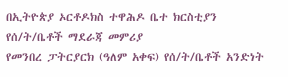በኢትዮጵያ ኦርቶዶክስ ተዋሕዶ ቤተ ክርስቲያን የሰ/ት/ቤቶች ማደራጃ መምሪያ
የመንበረ ፓትርያርክ (ዓለም አቀፍ) የሰ/ት/ቤቶች አንድነት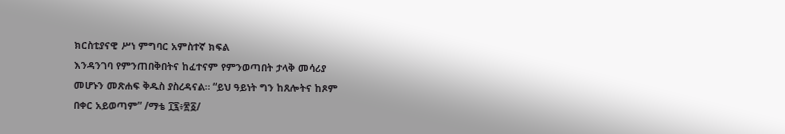ክርስቲያናዊ ሥነ ምግባር አምስተኛ ክፍል
እንዳንገባ የምንጠበቅበትና ከፈተናም የምንወጣበት ታላቅ መሳሪያ
መሆኑን መጽሐፍ ቅዱስ ያስረዳናል። “ይህ ዓይነት ግን ከጸሎትና ከጾም
በቀር አይወጣም” /ማቴ ፲፯፥፳፩/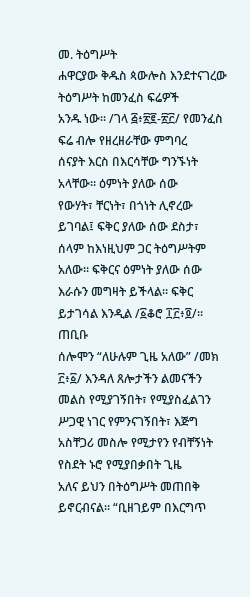መ. ትዕግሥት
ሐዋርያው ቅዱስ ጳውሎስ እንደተናገረው ትዕግሥት ከመንፈስ ፍሬዎች
አንዱ ነው። /ገላ ፭፥፳፪-፳፫/ የመንፈስ ፍሬ ብሎ የዘረዘራቸው ምግባረ
ሰናያት እርስ በእርሳቸው ግንኙነት አላቸው። ዕምነት ያለው ሰው
የውሃት፣ ቸርነት፣ በጎነት ሊኖረው ይገባል፤ ፍቅር ያለው ሰው ደስታ፣
ሰላም ከእነዚህም ጋር ትዕግሥትም አለው። ፍቅርና ዕምነት ያለው ሰው
እራሱን መግዛት ይችላል። ፍቅር ይታገሳል እንዲል /፩ቆሮ ፲፫፥፬/። ጠቢቡ
ሰሎሞን “ለሁሉም ጊዜ አለው” /መክ ፫፥፩/ እንዳለ ጸሎታችን ልመናችን
መልስ የሚያገኝበት፣ የሚያስፈልገን ሥጋዊ ነገር የምንናገኝበት፣ እጅግ
አስቸጋሪ መስሎ የሚታየን የብቸኝነት የስደት ኑሮ የሚያበቃበት ጊዜ
አለና ይህን በትዕግሥት መጠበቅ ይኖርብናል። “ቢዘገይም በእርግጥ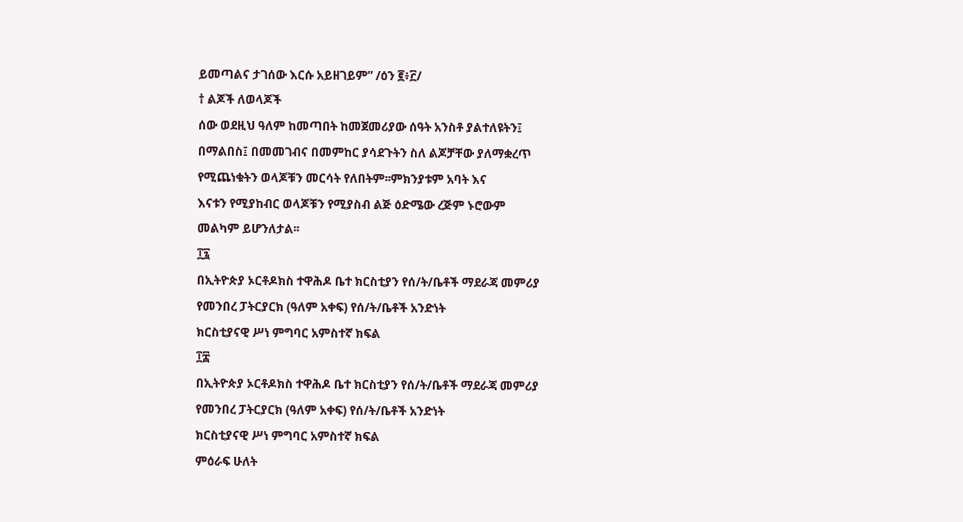ይመጣልና ታገሰው እርሱ አይዘገይም” /ዕን ፪፥፫/
† ልጆች ለወላጆች
ሰው ወደዚህ ዓለም ከመጣበት ከመጀመሪያው ሰዓት አንስቶ ያልተለዩትን፤
በማልበስ፤ በመመገብና በመምከር ያሳደጉትን ስለ ልጆቻቸው ያለማቋረጥ
የሚጨነቁትን ወላጆቹን መርሳት የለበትም፡፡ምክንያቱም አባት እና
እናቱን የሚያከብር ወላጆቹን የሚያስብ ልጅ ዕድሜው ረጅም ኑሮውም
መልካም ይሆንለታል፡፡
፲፯
በኢትዮጵያ ኦርቶዶክስ ተዋሕዶ ቤተ ክርስቲያን የሰ/ት/ቤቶች ማደራጃ መምሪያ
የመንበረ ፓትርያርክ (ዓለም አቀፍ) የሰ/ት/ቤቶች አንድነት
ክርስቲያናዊ ሥነ ምግባር አምስተኛ ክፍል
፲፰
በኢትዮጵያ ኦርቶዶክስ ተዋሕዶ ቤተ ክርስቲያን የሰ/ት/ቤቶች ማደራጃ መምሪያ
የመንበረ ፓትርያርክ (ዓለም አቀፍ) የሰ/ት/ቤቶች አንድነት
ክርስቲያናዊ ሥነ ምግባር አምስተኛ ክፍል
ምዕራፍ ሁለት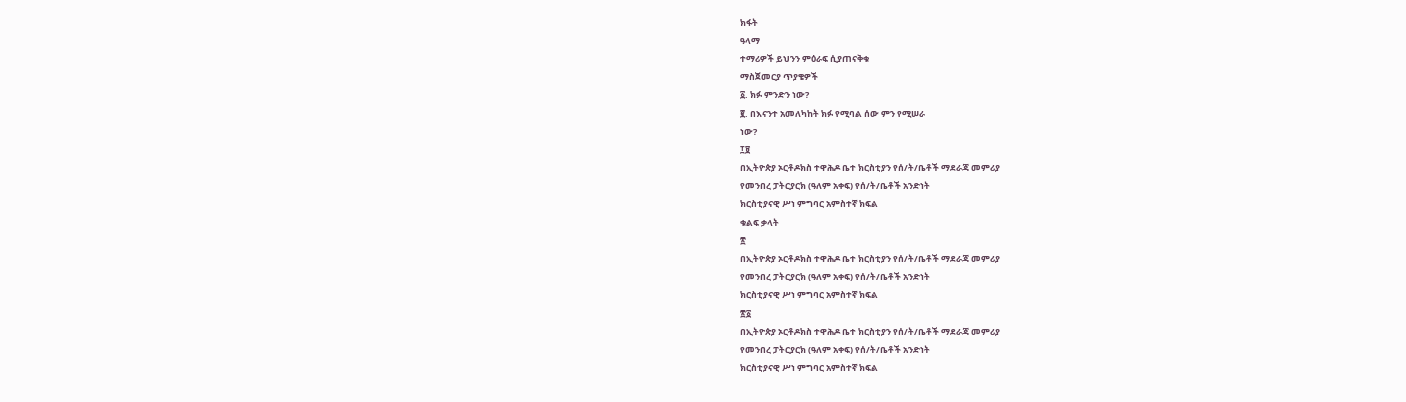ክፋት
ዓላማ
ተማሪዎች ይህንን ምዕራፍ ሲያጠናቅቁ
ማስጀመርያ ጥያቄዎች
፩. ክፉ ምንድን ነው?
፪. በእናንተ አመለካከት ክፉ የሚባል ሰው ምን የሚሠራ
ነው?
፲፱
በኢትዮጵያ ኦርቶዶክስ ተዋሕዶ ቤተ ክርስቲያን የሰ/ት/ቤቶች ማደራጃ መምሪያ
የመንበረ ፓትርያርክ (ዓለም አቀፍ) የሰ/ት/ቤቶች አንድነት
ክርስቲያናዊ ሥነ ምግባር አምስተኛ ክፍል
ቁልፍ ቃላት
፳
በኢትዮጵያ ኦርቶዶክስ ተዋሕዶ ቤተ ክርስቲያን የሰ/ት/ቤቶች ማደራጃ መምሪያ
የመንበረ ፓትርያርክ (ዓለም አቀፍ) የሰ/ት/ቤቶች አንድነት
ክርስቲያናዊ ሥነ ምግባር አምስተኛ ክፍል
፳፩
በኢትዮጵያ ኦርቶዶክስ ተዋሕዶ ቤተ ክርስቲያን የሰ/ት/ቤቶች ማደራጃ መምሪያ
የመንበረ ፓትርያርክ (ዓለም አቀፍ) የሰ/ት/ቤቶች አንድነት
ክርስቲያናዊ ሥነ ምግባር አምስተኛ ክፍል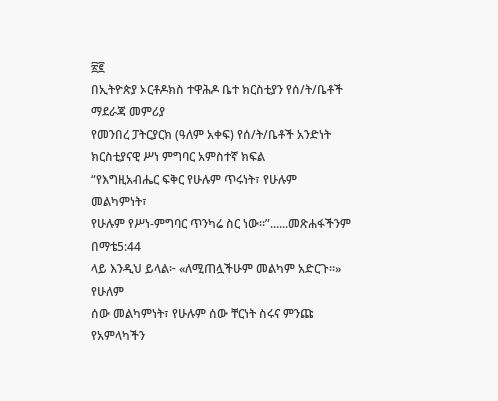፳፪
በኢትዮጵያ ኦርቶዶክስ ተዋሕዶ ቤተ ክርስቲያን የሰ/ት/ቤቶች ማደራጃ መምሪያ
የመንበረ ፓትርያርክ (ዓለም አቀፍ) የሰ/ት/ቤቶች አንድነት
ክርስቲያናዊ ሥነ ምግባር አምስተኛ ክፍል
“የእግዚአብሔር ፍቅር የሁሉም ጥሩነት፣ የሁሉም መልካምነት፣
የሁሉም የሥነ-ምግባር ጥንካሬ ስር ነው።”......መጽሐፋችንም በማቴ5:44
ላይ እንዲህ ይላል፦ «ለሚጠሏችሁም መልካም አድርጉ።» የሁለም
ሰው መልካምነት፣ የሁሉም ሰው ቸርነት ስሩና ምንጩ የአምላካችን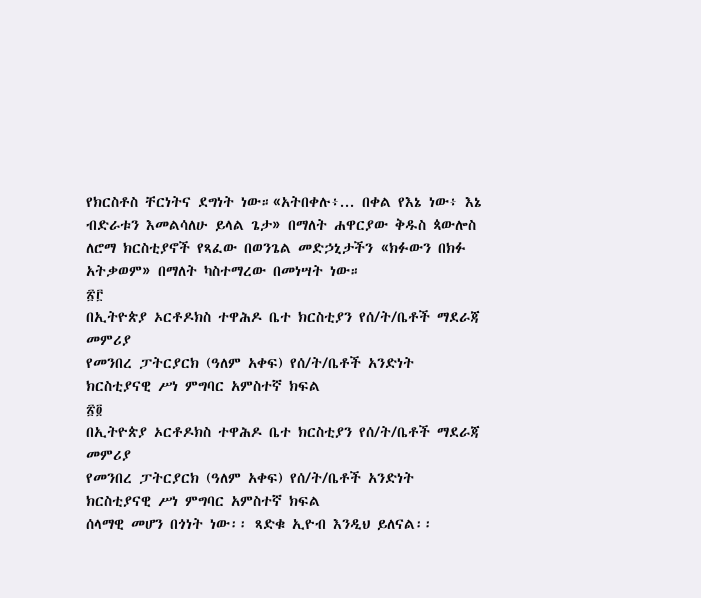የክርስቶስ ቸርነትና ደግነት ነው።«አትበቀሉ፥... በቀል የእኔ ነው፥ እኔ
ብድራቱን እመልሳለሁ ይላል ጌታ» በማለት ሐዋርያው ቅዱስ ጳውሎስ
ለሮማ ክርስቲያኖች የጻፈው በወንጌል መድኃኒታችን «ክፉውን በክፉ
አትቃወም» በማለት ካስተማረው በመነሣት ነው።
፳፫
በኢትዮጵያ ኦርቶዶክስ ተዋሕዶ ቤተ ክርስቲያን የሰ/ት/ቤቶች ማደራጃ መምሪያ
የመንበረ ፓትርያርክ (ዓለም አቀፍ) የሰ/ት/ቤቶች አንድነት
ክርስቲያናዊ ሥነ ምግባር አምስተኛ ክፍል
፳፬
በኢትዮጵያ ኦርቶዶክስ ተዋሕዶ ቤተ ክርስቲያን የሰ/ት/ቤቶች ማደራጃ መምሪያ
የመንበረ ፓትርያርክ (ዓለም አቀፍ) የሰ/ት/ቤቶች አንድነት
ክርስቲያናዊ ሥነ ምግባር አምስተኛ ክፍል
ሰላማዊ መሆን በጎነት ነው፡፡ ጻድቁ ኢዮብ እንዲህ ይለናል፡፡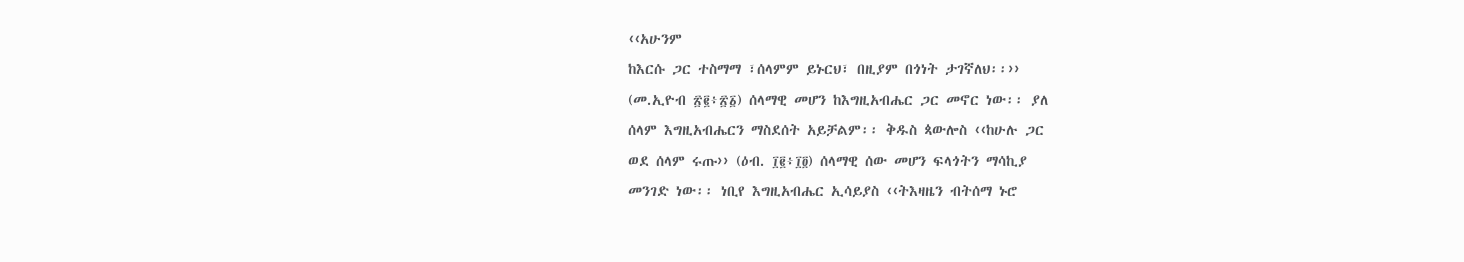‹‹አሁንም
ከእርሱ ጋር ተስማማ ፣ሰላምም ይኑርህ፣ በዚያም በጎነት ታገኛለህ፡፡››
(መ.ኢዮብ ፳፪፥፳፩) ሰላማዊ መሆን ከእግዚአብሔር ጋር መኖር ነው፡፡ ያለ
ሰላም እግዚአብሔርን ማስደሰት አይቻልም፡፡ ቅዱስ ጳውሎስ ‹‹ከሁሉ ጋር
ወደ ሰላም ሩጡ›› (ዕብ. ፲፪፥፲፬) ሰላማዊ ሰው መሆን ፍላጎትን ማሳኪያ
መንገድ ነው፡፡ ነቢየ እግዚአብሔር ኢሳይያስ ‹‹ትእዛዜን ብትሰማ ኑሮ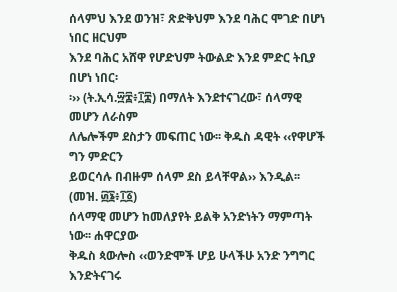ሰላምህ እንደ ወንዝ፣ ጽድቅህም እንደ ባሕር ሞገድ በሆነ ነበር ዘርህም
እንደ ባሕር አሸዋ የሆድህም ትውልድ እንደ ምድር ትቢያ በሆነ ነበር፡
፡›› (ት.ኢሳ.፵፰፥፲፰) በማለት እንደተናገረው፣ ሰላማዊ መሆን ለራስም
ለሌሎችም ደስታን መፍጠር ነው፡፡ ቅዱስ ዳዊት ‹‹የዋሆች ግን ምድርን
ይወርሳሉ በብዙም ሰላም ደስ ይላቸዋል›› እንዲል፡፡ (መዝ. ፴፮፥፲፩)
ሰላማዊ መሆን ከመለያየት ይልቅ አንድነትን ማምጣት ነው፡፡ ሐዋርያው
ቅዱስ ጳውሎስ ‹‹ወንድሞች ሆይ ሁላችሁ አንድ ንግግር እንድትናገሩ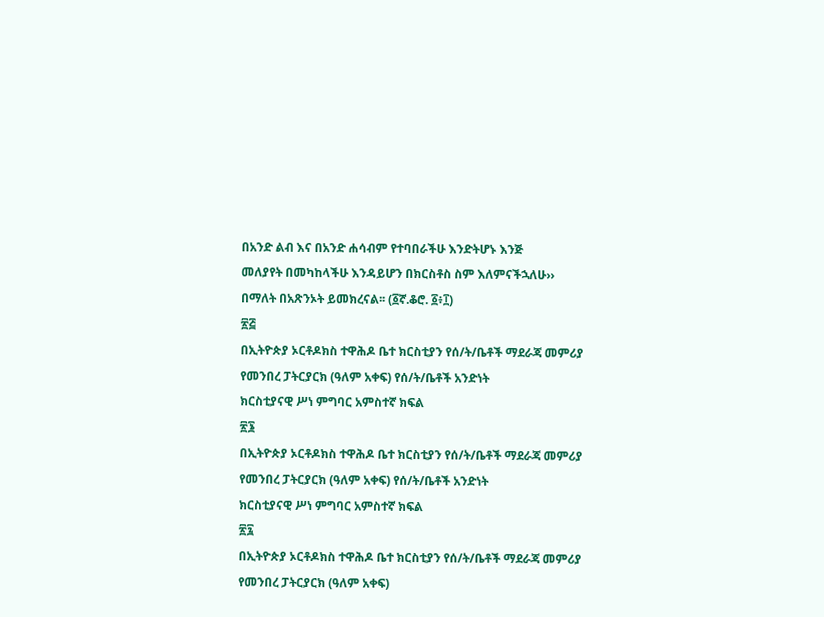በአንድ ልብ እና በአንድ ሐሳብም የተባበራችሁ እንድትሆኑ እንጅ
መለያየት በመካከላችሁ እንዳይሆን በክርስቶስ ስም እለምናችኋለሁ››
በማለት በአጽንኦት ይመክረናል፡፡ (፩ኛ.ቆሮ. ፩፥፲)
፳፭
በኢትዮጵያ ኦርቶዶክስ ተዋሕዶ ቤተ ክርስቲያን የሰ/ት/ቤቶች ማደራጃ መምሪያ
የመንበረ ፓትርያርክ (ዓለም አቀፍ) የሰ/ት/ቤቶች አንድነት
ክርስቲያናዊ ሥነ ምግባር አምስተኛ ክፍል
፳፮
በኢትዮጵያ ኦርቶዶክስ ተዋሕዶ ቤተ ክርስቲያን የሰ/ት/ቤቶች ማደራጃ መምሪያ
የመንበረ ፓትርያርክ (ዓለም አቀፍ) የሰ/ት/ቤቶች አንድነት
ክርስቲያናዊ ሥነ ምግባር አምስተኛ ክፍል
፳፯
በኢትዮጵያ ኦርቶዶክስ ተዋሕዶ ቤተ ክርስቲያን የሰ/ት/ቤቶች ማደራጃ መምሪያ
የመንበረ ፓትርያርክ (ዓለም አቀፍ)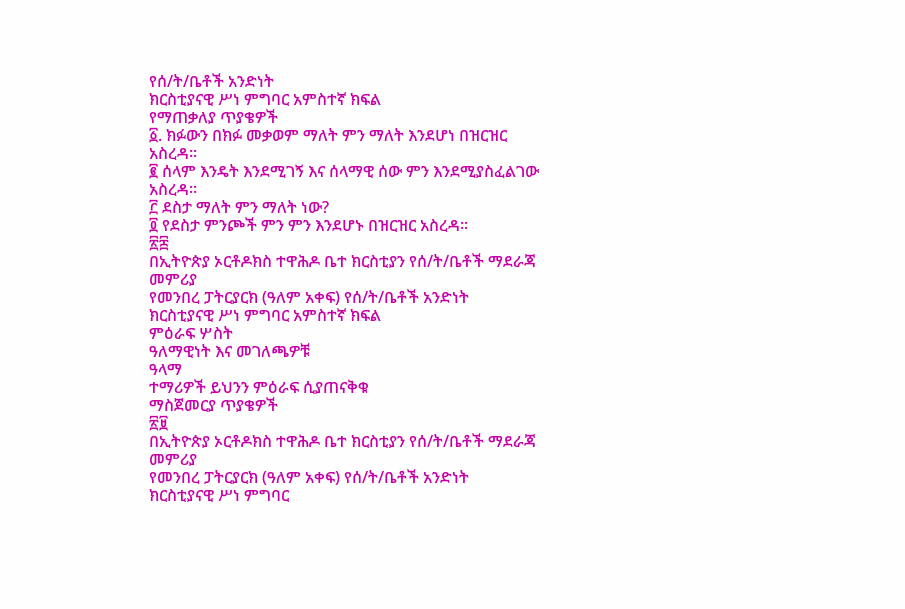የሰ/ት/ቤቶች አንድነት
ክርስቲያናዊ ሥነ ምግባር አምስተኛ ክፍል
የማጠቃለያ ጥያቄዎች
፩. ክፉውን በክፉ መቃወም ማለት ምን ማለት እንደሆነ በዝርዝር
አስረዳ፡፡
፪ ሰላም እንዴት እንደሚገኝ እና ሰላማዊ ሰው ምን እንደሚያስፈልገው
አስረዳ፡፡
፫ ደስታ ማለት ምን ማለት ነው?
፬ የደስታ ምንጮች ምን ምን እንደሆኑ በዝርዝር አስረዳ፡፡
፳፰
በኢትዮጵያ ኦርቶዶክስ ተዋሕዶ ቤተ ክርስቲያን የሰ/ት/ቤቶች ማደራጃ መምሪያ
የመንበረ ፓትርያርክ (ዓለም አቀፍ) የሰ/ት/ቤቶች አንድነት
ክርስቲያናዊ ሥነ ምግባር አምስተኛ ክፍል
ምዕራፍ ሦስት
ዓለማዊነት እና መገለጫዎቹ
ዓላማ
ተማሪዎች ይህንን ምዕራፍ ሲያጠናቅቁ
ማስጀመርያ ጥያቄዎች
፳፱
በኢትዮጵያ ኦርቶዶክስ ተዋሕዶ ቤተ ክርስቲያን የሰ/ት/ቤቶች ማደራጃ መምሪያ
የመንበረ ፓትርያርክ (ዓለም አቀፍ) የሰ/ት/ቤቶች አንድነት
ክርስቲያናዊ ሥነ ምግባር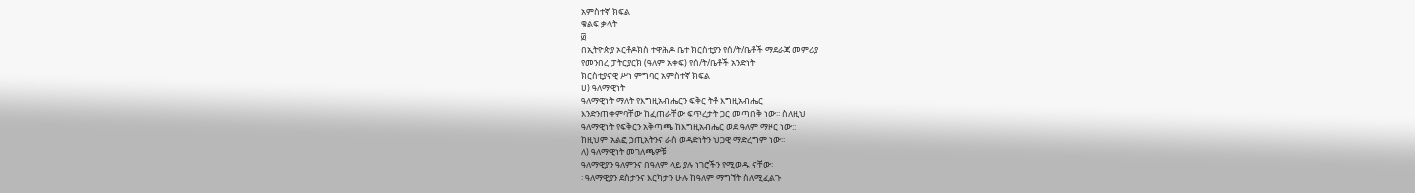አምስተኛ ክፍል
ቁልፍ ቃላት
፴
በኢትዮጵያ ኦርቶዶክስ ተዋሕዶ ቤተ ክርስቲያን የሰ/ት/ቤቶች ማደራጃ መምሪያ
የመንበረ ፓትርያርክ (ዓለም አቀፍ) የሰ/ት/ቤቶች አንድነት
ክርስቲያናዊ ሥነ ምግባር አምስተኛ ክፍል
ሀ) ዓለማዊነት
ዓለማዊነት ማለት የእግዚአብሔርን ፍቅር ትቶ እግዚአብሔር
እንድንጠቀምባቸው ከፈጠራቸው ፍጥረታት ጋር መጣበቅ ነው፡፡ ስለዚህ
ዓለማዊነት የፍቅርን አቅጣጫ ከእግዚአብሔር ወደ ዓለም ማዞር ነው::
ከዚህም አልፎ ኃጢአትንና ራስ ወዳድነትን ህጋዊ ማድረግም ነው፡፡
ለ) ዓለማዊነት መገለጫዎቹ
ዓለማዊያን ዓለምንና በዓለም ላይ ያሉ ነገሮችን የሚወዱ ናቸው፡
፡ ዓለማዊያን ደስታንና እርካታን ሁሉ ከዓለም ማግኘት ስለሚፈልጉ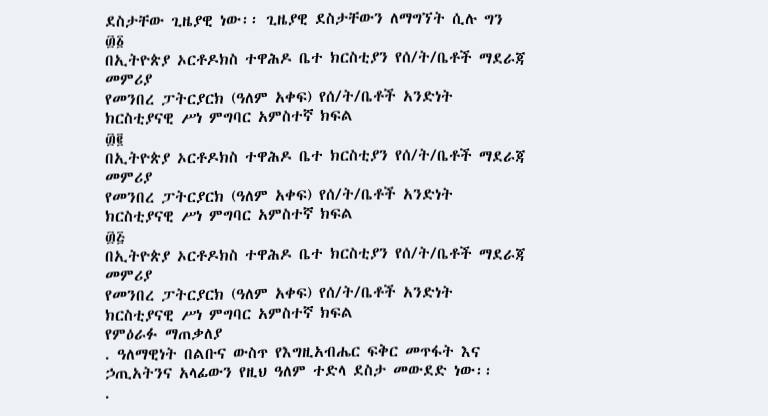ደስታቸው ጊዜያዊ ነው፡፡ ጊዜያዊ ደስታቸውን ለማግኘት ሲሉ ግን
፴፩
በኢትዮጵያ ኦርቶዶክስ ተዋሕዶ ቤተ ክርስቲያን የሰ/ት/ቤቶች ማደራጃ መምሪያ
የመንበረ ፓትርያርክ (ዓለም አቀፍ) የሰ/ት/ቤቶች አንድነት
ክርስቲያናዊ ሥነ ምግባር አምስተኛ ክፍል
፴፪
በኢትዮጵያ ኦርቶዶክስ ተዋሕዶ ቤተ ክርስቲያን የሰ/ት/ቤቶች ማደራጃ መምሪያ
የመንበረ ፓትርያርክ (ዓለም አቀፍ) የሰ/ት/ቤቶች አንድነት
ክርስቲያናዊ ሥነ ምግባር አምስተኛ ክፍል
፴፭
በኢትዮጵያ ኦርቶዶክስ ተዋሕዶ ቤተ ክርስቲያን የሰ/ት/ቤቶች ማደራጃ መምሪያ
የመንበረ ፓትርያርክ (ዓለም አቀፍ) የሰ/ት/ቤቶች አንድነት
ክርስቲያናዊ ሥነ ምግባር አምስተኛ ክፍል
የምዕራፉ ማጠቃለያ
. ዓለማዊነት በልቡና ውስጥ የእግዚአብሔር ፍቅር መጥፋት እና
ኃጢአትንና አላፊውን የዚህ ዓለም ተድላ ደስታ መውደድ ነው፡፡
.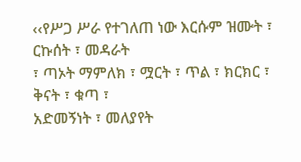‹‹የሥጋ ሥራ የተገለጠ ነው እርሱም ዝሙት ፣ ርኩሰት ፣ መዳራት
፣ ጣኦት ማምለክ ፣ ሟርት ፣ ጥል ፣ ክርክር ፣ ቅናት ፣ ቁጣ ፣
አድመኝነት ፣ መለያየት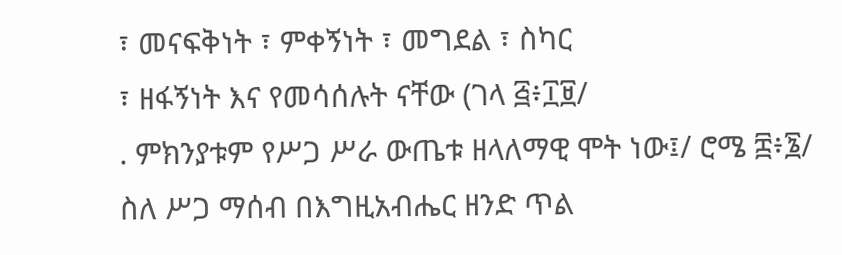፣ መናፍቅነት ፣ ምቀኝነት ፣ መግደል ፣ ስካር
፣ ዘፋኝነት እና የመሳሰሉት ናቸው (ገላ ፭፥፲፱/
. ምክንያቱም የሥጋ ሥራ ውጤቱ ዘላለማዊ ሞት ነው፤/ ሮሜ ፰፥፮/
ስለ ሥጋ ማሰብ በእግዚአብሔር ዘንድ ጥል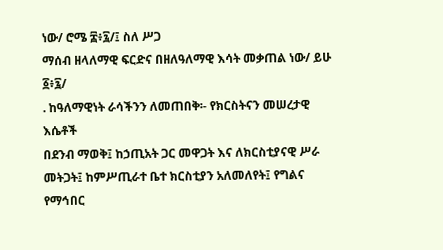ነው/ ሮሜ ፰፥፯/፤ ስለ ሥጋ
ማሰብ ዘላለማዊ ፍርድና በዘለዓለማዊ እሳት መቃጠል ነው/ ይሁ ፩፥፯/
. ከዓለማዊነት ራሳችንን ለመጠበቅ፡- የክርስትናን መሠረታዊ እሴቶች
በደንብ ማወቅ፤ ከኃጢአት ጋር መዋጋት እና ለክርስቲያናዊ ሥራ
መትጋት፤ ከምሥጢራተ ቤተ ክርስቲያን አለመለየት፤ የግልና የማኅበር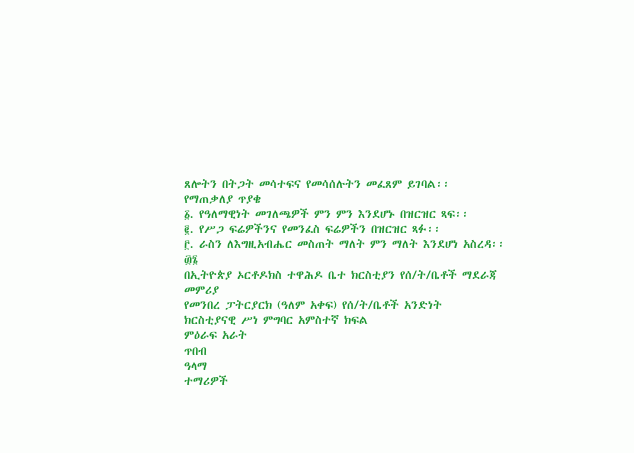ጸሎትን በትጋት መሳተፍና የመሳሰሉትን መፈጸም ይገባል፡፡
የማጠቃለያ ጥያቄ
፩. የዓለማዊነት መገለጫዎች ምን ምን እንደሆኑ በዝርዝር ጻፍ፡፡
፪. የሥጋ ፍሬዎችንና የመንፈስ ፍሬዎችን በዝርዝር ጻፉ፡፡
፫. ራስን ለእግዚአብሔር መስጠት ማለት ምን ማለት እንደሆነ አስረዳ፡፡
፴፮
በኢትዮጵያ ኦርቶዶክስ ተዋሕዶ ቤተ ክርስቲያን የሰ/ት/ቤቶች ማደራጃ መምሪያ
የመንበረ ፓትርያርክ (ዓለም አቀፍ) የሰ/ት/ቤቶች አንድነት
ክርስቲያናዊ ሥነ ምግባር አምስተኛ ክፍል
ምዕራፍ አራት
ጥበብ
ዓላማ
ተማሪዎች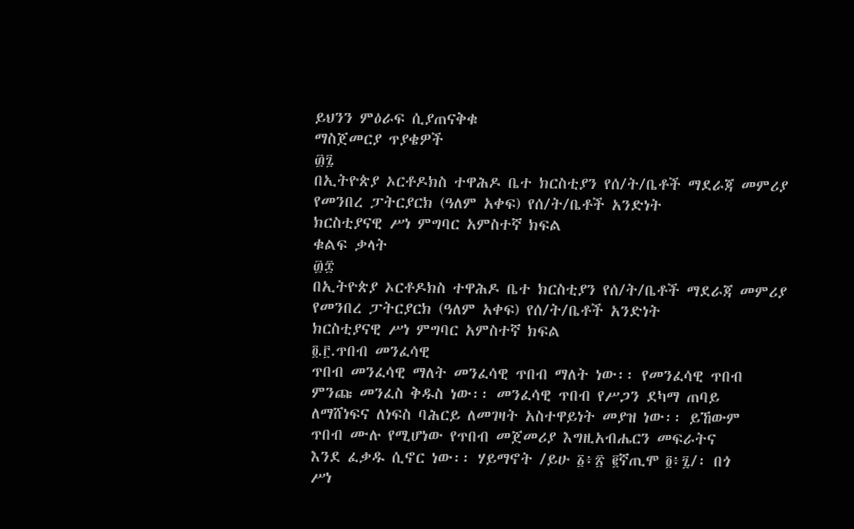ይህንን ምዕራፍ ሲያጠናቅቁ
ማስጀመርያ ጥያቄዎች
፴፯
በኢትዮጵያ ኦርቶዶክስ ተዋሕዶ ቤተ ክርስቲያን የሰ/ት/ቤቶች ማደራጃ መምሪያ
የመንበረ ፓትርያርክ (ዓለም አቀፍ) የሰ/ት/ቤቶች አንድነት
ክርስቲያናዊ ሥነ ምግባር አምስተኛ ክፍል
ቁልፍ ቃላት
፴፰
በኢትዮጵያ ኦርቶዶክስ ተዋሕዶ ቤተ ክርስቲያን የሰ/ት/ቤቶች ማደራጃ መምሪያ
የመንበረ ፓትርያርክ (ዓለም አቀፍ) የሰ/ት/ቤቶች አንድነት
ክርስቲያናዊ ሥነ ምግባር አምስተኛ ክፍል
፬.፫.ጥበብ መንፈሳዊ
ጥበብ መንፈሳዊ ማለት መንፈሳዊ ጥበብ ማለት ነው፡፡ የመንፈሳዊ ጥበብ
ምንጩ መንፈስ ቅዱስ ነው፡፡ መንፈሳዊ ጥበብ የሥጋን ደካማ ጠባይ
ለማሸነፍና ለነፍስ ባሕርይ ለመገዛት አስተዋይነት መያዝ ነው፡፡ ይኸውም
ጥበብ ሙሉ የሚሆነው የጥበብ መጀመሪያ እግዚአብሔርን መፍራትና
እንደ ፈቃዱ ሲኖር ነው፡፡ ሃይማኖት /ይሁ ፩፥፳ ፪ኛጢሞ ፬፥፯/፡ በጎ
ሥነ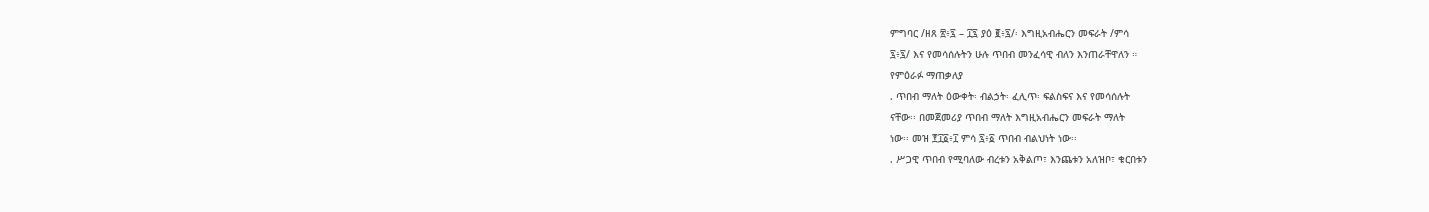ምግባር /ዘጸ ፳፥፯ – ፲፯ ያዕ ፪፥፯/፡ እግዚአብሔርን መፍራት /ምሳ
፯፥፯/ እና የመሳሰሉትን ሁሉ ጥበብ መንፈሳዊ ብለን እንጠራቸዋለን ።
የምዕራፉ ማጠቃለያ
. ጥበብ ማለት ዕውቀት፡ ብልኃት፡ ፈሊጥ፡ ፍልስፍና እና የመሳሰሉት
ናቸው፡፡ በመጀመሪያ ጥበብ ማለት እግዚአብሔርን መፍራት ማለት
ነው፡፡ መዝ ፻፲፩፥፲ ምሳ ፯፥፩ ጥበብ ብልህነት ነው፡፡
. ሥጋዊ ጥበብ የሚባለው ብረቱን አቅልጦ፣ እንጨቱን አለዝቦ፣ ቁርበቱን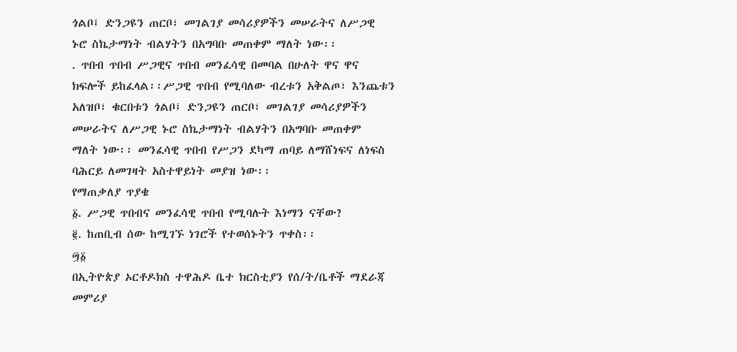ጎልቦ፤ ድንጋዩን ጠርቦ፣ መገልገያ መሳሪያዎችን መሠራትና ለሥጋዊ
ኑሮ ስኬታማነት ብልሃትን በአግባቡ መጠቀም ማለት ነው፡፡
. ጥበብ ጥበብ ሥጋዊና ጥበብ መንፈሳዊ በመባል በሁለት ዋና ዋና
ክፍሎች ይከፈላል፡፡ሥጋዊ ጥበብ የሚባለው ብረቱን አቅልጦ፣ እንጨቱን
አለዝቦ፣ ቁርበቱን ጎልቦ፤ ድንጋዩን ጠርቦ፣ መገልገያ መሳሪያዎችን
መሠራትና ለሥጋዊ ኑሮ ስኬታማነት ብልሃትን በአግባቡ መጠቀም
ማለት ነው፡፡ መንፈሳዊ ጥበብ የሥጋን ደካማ ጠባይ ለማሸነፍና ለነፍስ
ባሕርይ ለመገዛት አስተዋይነት መያዝ ነው፡፡
የማጠቃለያ ጥያቄ
፩. ሥጋዊ ጥበብና መንፈሳዊ ጥበብ የሚባሉት እነማን ናቸው?
፪. ከጠቢብ ሰው ከሚገኙ ነገሮች የተወሰኑትን ጥቀስ፡፡
፵፩
በኢትዮጵያ ኦርቶዶክስ ተዋሕዶ ቤተ ክርስቲያን የሰ/ት/ቤቶች ማደራጃ መምሪያ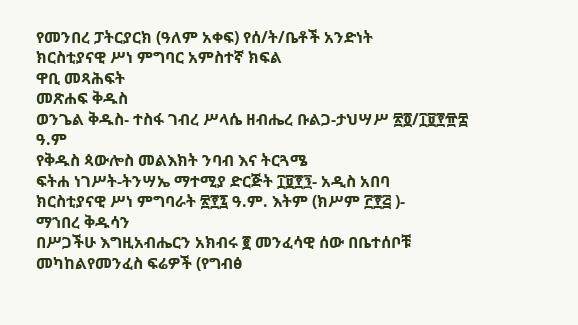የመንበረ ፓትርያርክ (ዓለም አቀፍ) የሰ/ት/ቤቶች አንድነት
ክርስቲያናዊ ሥነ ምግባር አምስተኛ ክፍል
ዋቢ መጻሕፍት
መጽሐፍ ቅዱስ
ወንጌል ቅዱስ- ተስፋ ገብረ ሥላሴ ዘብሔረ ቡልጋ-ታህሣሥ ፳፬/፲፱፻፹፰
ዓ.ም
የቅዱስ ጳውሎስ መልእክት ንባብ እና ትርጓሜ
ፍትሐ ነገሥት-ትንሣኤ ማተሚያ ድርጅት ፲፱፻፺- አዲስ አበባ
ክርስቲያናዊ ሥነ ምግባራት ፳፻፯ ዓ.ም. እትም (ክሥም ፫፻፭ )-
ማኀበረ ቅዱሳን
በሥጋችሁ እግዚአብሔርን አክብሩ ፪ መንፈሳዊ ሰው በቤተሰቦቹ
መካከልየመንፈስ ፍሬዎች (የግብፅ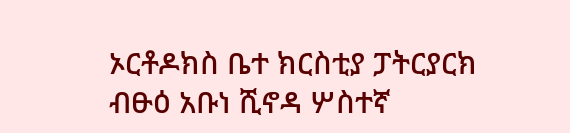ኦርቶዶክስ ቤተ ክርስቲያ ፓትርያርክ
ብፁዕ አቡነ ሺኖዳ ሦስተኛ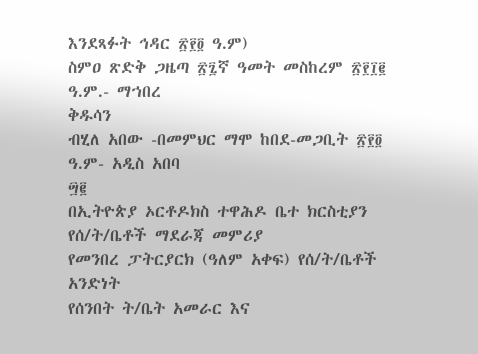እንደጻፉት ኅዳር ፳፻፬ ዓ.ም)
ስምዐ ጽድቅ ጋዜጣ ፳፯ኛ ዓመት መስከረም ፳፻፲፪ ዓ.ም.- ማኀበረ
ቅዱሳን
ብሂለ አበው -በመምህር ማሞ ከበደ-መጋቢት ፳፻፬ ዓ.ም- አዲስ አበባ
፵፪
በኢትዮጵያ ኦርቶዶክስ ተዋሕዶ ቤተ ክርስቲያን የሰ/ት/ቤቶች ማደራጃ መምሪያ
የመንበረ ፓትርያርክ (ዓለም አቀፍ) የሰ/ት/ቤቶች አንድነት
የሰንበት ት/ቤት አመራር እና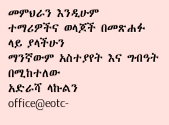መምህራን እንዲሁም
ተማሪዎችና ወላጆች በመጽሐፉ ላይ ያላችሁን
ማንኛውም አስተያየት እና ግብዓት በሚከተለው
አድራሻ ላኩልን
office@eotc-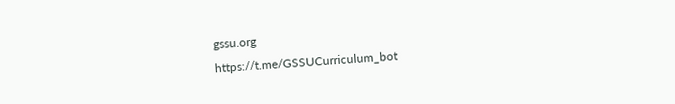gssu.org
https://t.me/GSSUCurriculum_bot